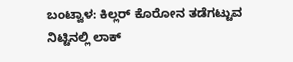ಬಂಟ್ವಾಳ: ಕಿಲ್ಲರ್ ಕೊರೋನ ತಡೆಗಟ್ಟುವ ನಿಟ್ಟಿನಲ್ಲಿ ಲಾಕ್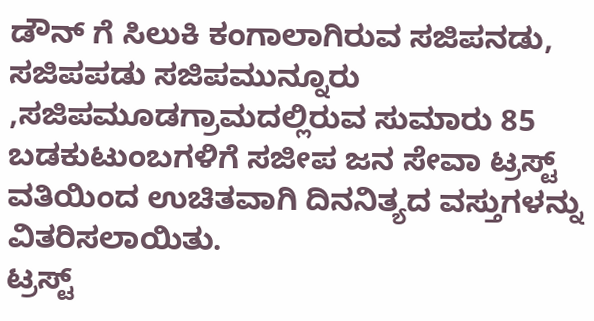ಡೌನ್ ಗೆ ಸಿಲುಕಿ ಕಂಗಾಲಾಗಿರುವ ಸಜಿಪನಡು, ಸಜಿಪಪಡು ಸಜಿಪಮುನ್ನೂರು ,ಸಜಿಪಮೂಡಗ್ರಾಮದಲ್ಲಿರುವ ಸುಮಾರು 85 ಬಡಕುಟುಂಬಗಳಿಗೆ ಸಜೀಪ ಜನ ಸೇವಾ ಟ್ರಸ್ಟ್ ವತಿಯಿಂದ ಉಚಿತವಾಗಿ ದಿನನಿತ್ಯದ ವಸ್ತುಗಳನ್ನು ವಿತರಿಸಲಾಯಿತು.
ಟ್ರಸ್ಟ್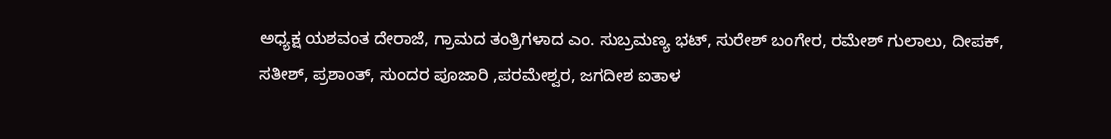ಅಧ್ಯಕ್ಷ ಯಶವಂತ ದೇರಾಜೆ, ಗ್ರಾಮದ ತಂತ್ರಿಗಳಾದ ಎಂ. ಸುಬ್ರಮಣ್ಯ ಭಟ್, ಸುರೇಶ್ ಬಂಗೇರ, ರಮೇಶ್ ಗುಲಾಲು, ದೀಪಕ್, ಸತೀಶ್, ಪ್ರಶಾಂತ್, ಸುಂದರ ಪೂಜಾರಿ ,ಪರಮೇಶ್ವರ, ಜಗದೀಶ ಐತಾಳ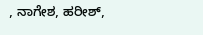, ನಾಗೇಶ, ಹರೀಶ್,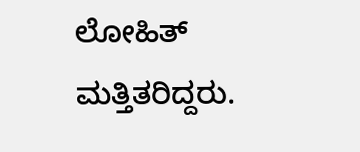ಲೋಹಿತ್ ಮತ್ತಿತರಿದ್ದರು.